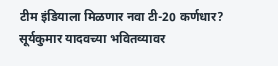टीम इंडियाला मिळणार नवा टी-20 कर्णधार? सूर्यकुमार यादवच्या भवितव्यावर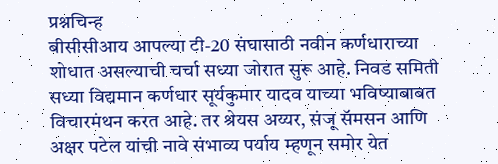प्रश्नचिन्ह
बीसीसीआय आपल्या टी-20 संघासाठी नवीन कर्णधाराच्या शोधात असल्याची चर्चा सध्या जोरात सुरू आहे. निवड समिती सध्या विद्यमान कर्णधार सूर्यकुमार यादव याच्या भविष्याबाबत विचारमंथन करत आहे. तर श्रेयस अय्यर, संजू सॅमसन आणि अक्षर पटेल यांची नावे संभाव्य पर्याय म्हणून समोर येत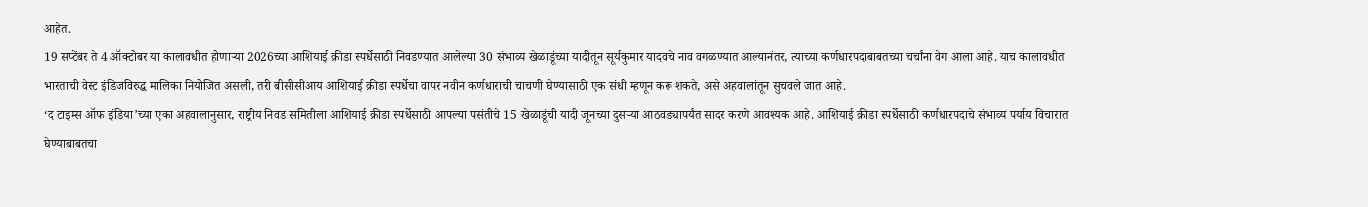आहेत.
19 सप्टेंबर ते 4 ऑक्टोबर या कालावधीत होणाऱ्या 2026च्या आशियाई क्रीडा स्पर्धेसाठी निवडण्यात आलेल्या 30 संभाव्य खेळाडूंच्या यादीतून सूर्यकुमार यादवचे नाव वगळण्यात आल्यानंतर, त्याच्या कर्णधारपदाबाबतच्या चर्चांना वेग आला आहे. याच कालावधीत भारताची वेस्ट इंडिजविरुद्ध मालिका नियोजित असली, तरी बीसीसीआय आशियाई क्रीडा स्पर्धेचा वापर नवीन कर्णधाराची चाचणी घेण्यासाठी एक संधी म्हणून करू शकते, असे अहवालांतून सुचवले जात आहे.
‘द टाइम्स ऑफ इंडिया’च्या एका अहवालानुसार, राष्ट्रीय निवड समितीला आशियाई क्रीडा स्पर्धेसाठी आपल्या पसंतीचे 15 खेळाडूंची यादी जूनच्या दुसऱ्या आठवड्यापर्यंत सादर करणे आवश्यक आहे. आशियाई क्रीडा स्पर्धेसाठी कर्णधारपदाचे संभाव्य पर्याय विचारात घेण्याबाबतचा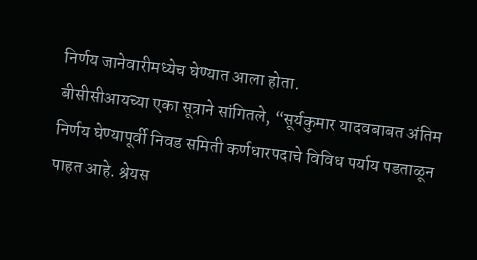निर्णय जानेवारीमध्येच घेण्यात आला होता.
बीसीसीआयच्या एका सूत्राने सांगितले, “सूर्यकुमार यादवबाबत अंतिम निर्णय घेण्यापूर्वी निवड समिती कर्णधारपदाचे विविध पर्याय पडताळून पाहत आहे. श्रेयस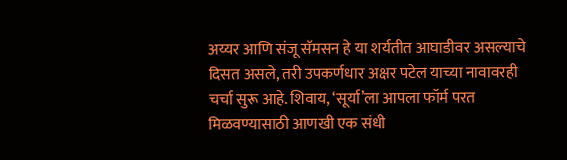अय्यर आणि संजू सॅमसन हे या शर्यतीत आघाडीवर असल्याचे दिसत असले, तरी उपकर्णधार अक्षर पटेल याच्या नावावरही चर्चा सुरू आहे. शिवाय, ‘सूर्या’ला आपला फॉर्म परत मिळवण्यासाठी आणखी एक संधी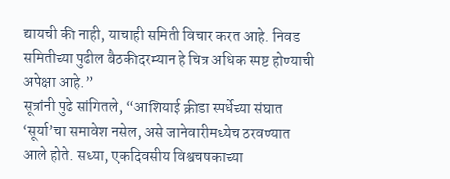द्यायची की नाही, याचाही समिती विचार करत आहे. निवड समितीच्या पुढील बैठकीदरम्यान हे चित्र अधिक स्पष्ट होण्याची अपेक्षा आहे.”
सूत्रांनी पुढे सांगितले, “आशियाई क्रीडा स्पर्धेच्या संघात ‘सूर्या’चा समावेश नसेल, असे जानेवारीमध्येच ठरवण्यात आले होते. सध्या, एकदिवसीय विश्वचषकाच्या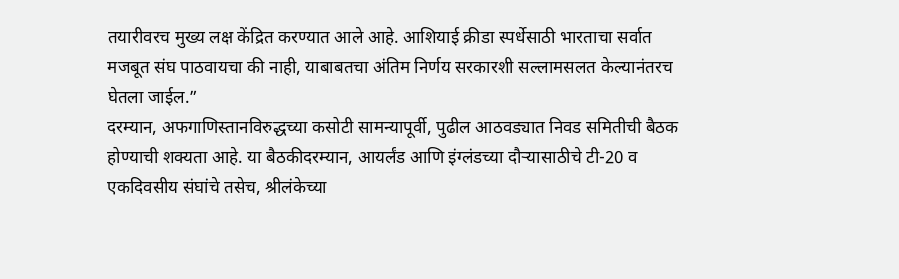तयारीवरच मुख्य लक्ष केंद्रित करण्यात आले आहे. आशियाई क्रीडा स्पर्धेसाठी भारताचा सर्वात मजबूत संघ पाठवायचा की नाही, याबाबतचा अंतिम निर्णय सरकारशी सल्लामसलत केल्यानंतरच घेतला जाईल.”
दरम्यान, अफगाणिस्तानविरुद्धच्या कसोटी सामन्यापूर्वी, पुढील आठवड्यात निवड समितीची बैठक होण्याची शक्यता आहे. या बैठकीदरम्यान, आयर्लंड आणि इंग्लंडच्या दौऱ्यासाठीचे टी-20 व एकदिवसीय संघांचे तसेच, श्रीलंकेच्या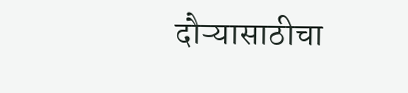दौऱ्यासाठीचा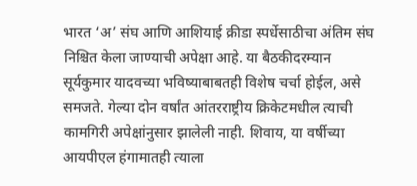भारत ‘अ’ संघ आणि आशियाई क्रीडा स्पर्धेसाठीचा अंतिम संघ निश्चित केला जाण्याची अपेक्षा आहे. या बैठकीदरम्यान सूर्यकुमार यादवच्या भविष्याबाबतही विशेष चर्चा होईल, असे समजते. गेल्या दोन वर्षांत आंतरराष्ट्रीय क्रिकेटमधील त्याची कामगिरी अपेक्षांनुसार झालेली नाही. शिवाय, या वर्षीच्या आयपीएल हंगामातही त्याला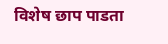विशेष छाप पाडता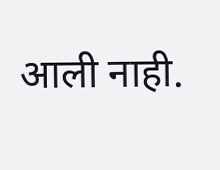आली नाही.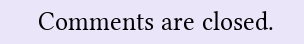Comments are closed.